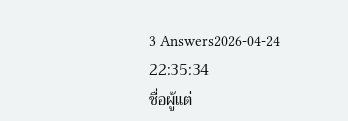3 Answers2026-04-24 22:35:34
ชื่อผู้แต่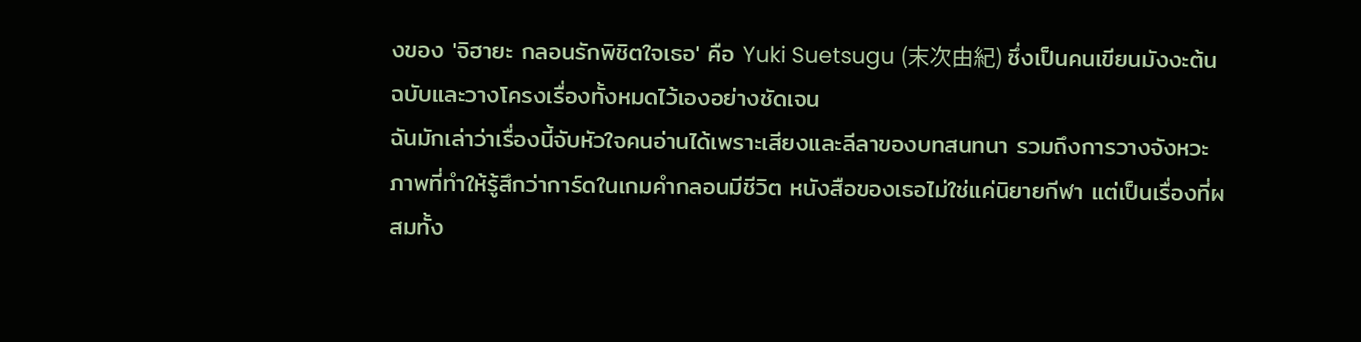งของ 'จิฮายะ กลอนรักพิชิตใจเธอ' คือ Yuki Suetsugu (末次由紀) ซึ่งเป็นคนเขียนมังงะต้นฉบับและวางโครงเรื่องทั้งหมดไว้เองอย่างชัดเจน
ฉันมักเล่าว่าเรื่องนี้จับหัวใจคนอ่านได้เพราะเสียงและลีลาของบทสนทนา รวมถึงการวางจังหวะภาพที่ทำให้รู้สึกว่าการ์ดในเกมคำกลอนมีชีวิต หนังสือของเธอไม่ใช่แค่นิยายกีฬา แต่เป็นเรื่องที่ผสมทั้ง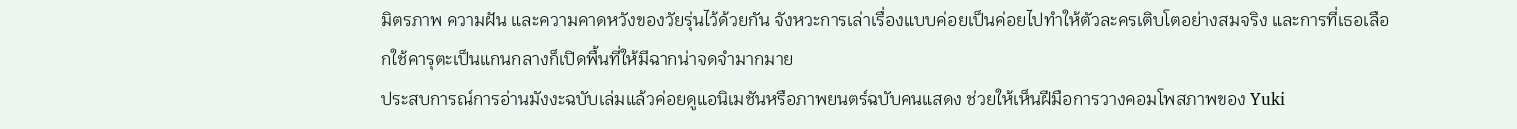มิตรภาพ ความฝัน และความคาดหวังของวัยรุ่นไว้ด้วยกัน จังหวะการเล่าเรื่องแบบค่อยเป็นค่อยไปทำให้ตัวละครเติบโตอย่างสมจริง และการที่เธอเลือกใช้คารุตะเป็นแกนกลางก็เปิดพื้นที่ให้มีฉากน่าจดจำมากมาย
ประสบการณ์การอ่านมังงะฉบับเล่มแล้วค่อยดูแอนิเมชันหรือภาพยนตร์ฉบับคนแสดง ช่วยให้เห็นฝีมือการวางคอมโพสภาพของ Yuki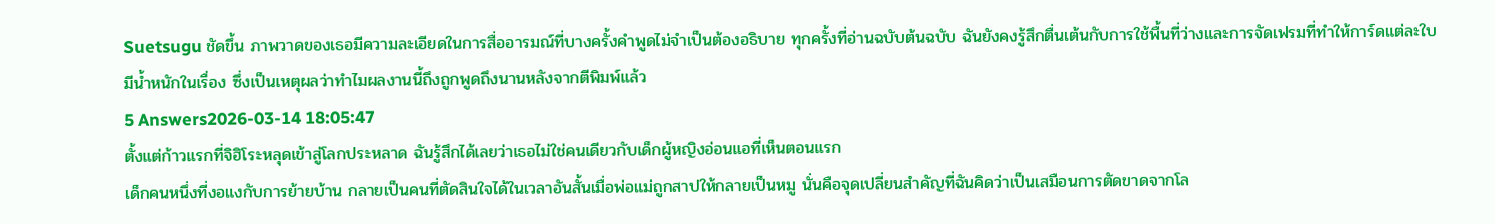Suetsugu ชัดขึ้น ภาพวาดของเธอมีความละเอียดในการสื่ออารมณ์ที่บางครั้งคำพูดไม่จำเป็นต้องอธิบาย ทุกครั้งที่อ่านฉบับต้นฉบับ ฉันยังคงรู้สึกตื่นเต้นกับการใช้พื้นที่ว่างและการจัดเฟรมที่ทำให้การ์ดแต่ละใบมีน้ำหนักในเรื่อง ซึ่งเป็นเหตุผลว่าทำไมผลงานนี้ถึงถูกพูดถึงนานหลังจากตีพิมพ์แล้ว
5 Answers2026-03-14 18:05:47
ตั้งแต่ก้าวแรกที่จิฮิโระหลุดเข้าสู่โลกประหลาด ฉันรู้สึกได้เลยว่าเธอไม่ใช่คนเดียวกับเด็กผู้หญิงอ่อนแอที่เห็นตอนแรก
เด็กคนหนึ่งที่งอแงกับการย้ายบ้าน กลายเป็นคนที่ตัดสินใจได้ในเวลาอันสั้นเมื่อพ่อแม่ถูกสาปให้กลายเป็นหมู นั่นคือจุดเปลี่ยนสำคัญที่ฉันคิดว่าเป็นเสมือนการตัดขาดจากโล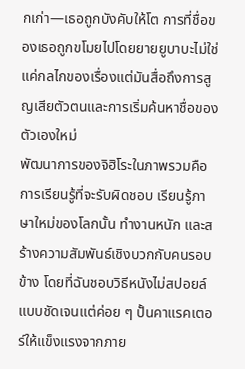กเก่า—เธอถูกบังคับให้โต การที่ชื่อของเธอถูกขโมยไปโดยยายยูบาบะไม่ใช่แค่กลไกของเรื่องแต่มันสื่อถึงการสูญเสียตัวตนและการเริ่มค้นหาชื่อของตัวเองใหม่
พัฒนาการของจิฮิโระในภาพรวมคือการเรียนรู้ที่จะรับผิดชอบ เรียนรู้ภาษาใหม่ของโลกนั้น ทำงานหนัก และสร้างความสัมพันธ์เชิงบวกกับคนรอบข้าง โดยที่ฉันชอบวิธีหนังไม่สปอยล์แบบชัดเจนแต่ค่อย ๆ ปั้นคาแรคเตอร์ให้แข็งแรงจากภาย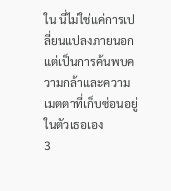ใน นี่ไม่ใช่แค่การเปลี่ยนแปลงภายนอก แต่เป็นการค้นพบความกล้าและความเมตตาที่เก็บซ่อนอยู่ในตัวเธอเอง
3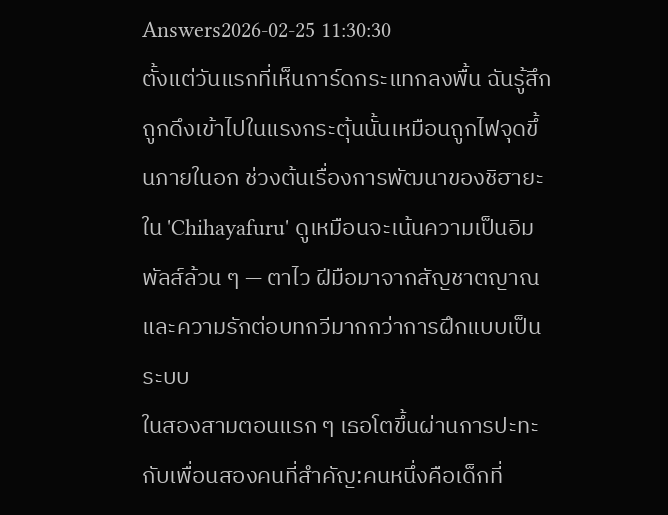Answers2026-02-25 11:30:30
ตั้งแต่วันแรกที่เห็นการ์ดกระแทกลงพื้น ฉันรู้สึกถูกดึงเข้าไปในแรงกระตุ้นนั้นเหมือนถูกไฟจุดขึ้นภายในอก ช่วงต้นเรื่องการพัฒนาของชิฮายะใน 'Chihayafuru' ดูเหมือนจะเน้นความเป็นอิมพัลส์ล้วน ๆ — ตาไว ฝีมือมาจากสัญชาตญาณ และความรักต่อบทกวีมากกว่าการฝึกแบบเป็นระบบ
ในสองสามตอนแรก ๆ เธอโตขึ้นผ่านการปะทะกับเพื่อนสองคนที่สำคัญ:คนหนึ่งคือเด็กที่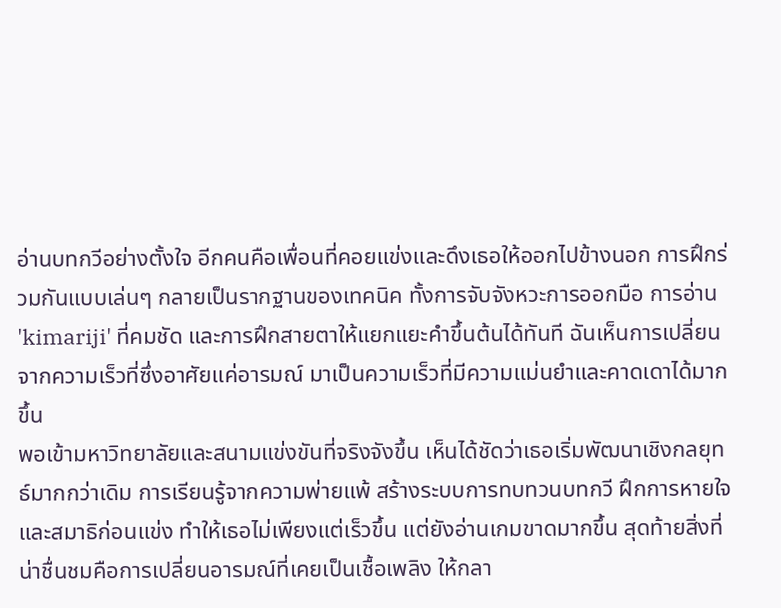อ่านบทกวีอย่างตั้งใจ อีกคนคือเพื่อนที่คอยแข่งและดึงเธอให้ออกไปข้างนอก การฝึกร่วมกันแบบเล่นๆ กลายเป็นรากฐานของเทคนิค ทั้งการจับจังหวะการออกมือ การอ่าน 'kimariji' ที่คมชัด และการฝึกสายตาให้แยกแยะคำขึ้นต้นได้ทันที ฉันเห็นการเปลี่ยนจากความเร็วที่ซึ่งอาศัยแค่อารมณ์ มาเป็นความเร็วที่มีความแม่นยำและคาดเดาได้มากขึ้น
พอเข้ามหาวิทยาลัยและสนามแข่งขันที่จริงจังขึ้น เห็นได้ชัดว่าเธอเริ่มพัฒนาเชิงกลยุทธ์มากกว่าเดิม การเรียนรู้จากความพ่ายแพ้ สร้างระบบการทบทวนบทกวี ฝึกการหายใจและสมาธิก่อนแข่ง ทำให้เธอไม่เพียงแต่เร็วขึ้น แต่ยังอ่านเกมขาดมากขึ้น สุดท้ายสิ่งที่น่าชื่นชมคือการเปลี่ยนอารมณ์ที่เคยเป็นเชื้อเพลิง ให้กลา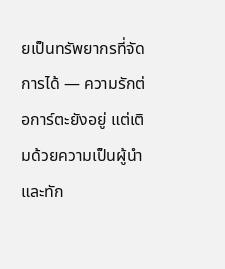ยเป็นทรัพยากรที่จัดการได้ — ความรักต่อการ์ตะยังอยู่ แต่เติมด้วยความเป็นผู้นำและทัก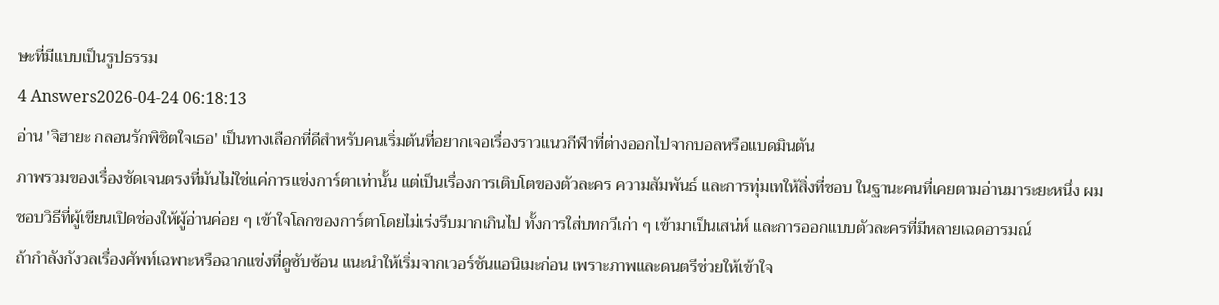ษะที่มีแบบเป็นรูปธรรม
4 Answers2026-04-24 06:18:13
อ่าน 'จิฮายะ กลอนรักพิชิตใจเธอ' เป็นทางเลือกที่ดีสำหรับคนเริ่มต้นที่อยากเจอเรื่องราวแนวกีฬาที่ต่างออกไปจากบอลหรือแบดมินตัน
ภาพรวมของเรื่องชัดเจนตรงที่มันไม่ใช่แค่การแข่งการ์ตาเท่านั้น แต่เป็นเรื่องการเติบโตของตัวละคร ความสัมพันธ์ และการทุ่มเทให้สิ่งที่ชอบ ในฐานะคนที่เคยตามอ่านมาระยะหนึ่ง ผมชอบวิธีที่ผู้เขียนเปิดช่องให้ผู้อ่านค่อย ๆ เข้าใจโลกของการ์ตาโดยไม่เร่งรีบมากเกินไป ทั้งการใส่บทกวีเก่า ๆ เข้ามาเป็นเสน่ห์ และการออกแบบตัวละครที่มีหลายเฉดอารมณ์
ถ้ากำลังกังวลเรื่องศัพท์เฉพาะหรือฉากแข่งที่ดูซับซ้อน แนะนำให้เริ่มจากเวอร์ชันแอนิเมะก่อน เพราะภาพและดนตรีช่วยให้เข้าใจ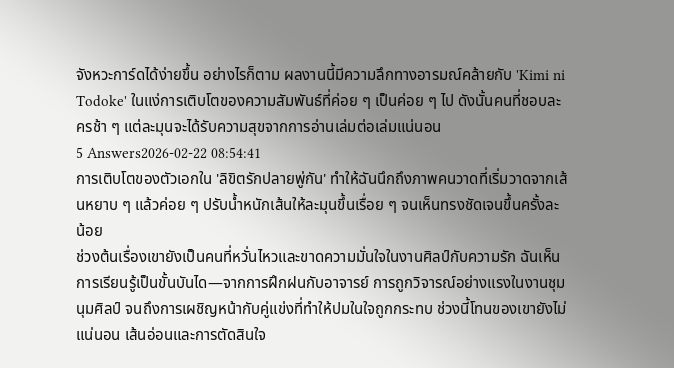จังหวะการ์ดได้ง่ายขึ้น อย่างไรก็ตาม ผลงานนี้มีความลึกทางอารมณ์คล้ายกับ 'Kimi ni Todoke' ในแง่การเติบโตของความสัมพันธ์ที่ค่อย ๆ เป็นค่อย ๆ ไป ดังนั้นคนที่ชอบละครช้า ๆ แต่ละมุนจะได้รับความสุขจากการอ่านเล่มต่อเล่มแน่นอน
5 Answers2026-02-22 08:54:41
การเติบโตของตัวเอกใน 'ลิขิตรักปลายพู่กัน' ทำให้ฉันนึกถึงภาพคนวาดที่เริ่มวาดจากเส้นหยาบ ๆ แล้วค่อย ๆ ปรับน้ำหนักเส้นให้ละมุนขึ้นเรื่อย ๆ จนเห็นทรงชัดเจนขึ้นครั้งละน้อย
ช่วงต้นเรื่องเขายังเป็นคนที่หวั่นไหวและขาดความมั่นใจในงานศิลป์กับความรัก ฉันเห็นการเรียนรู้เป็นขั้นบันได—จากการฝึกฝนกับอาจารย์ การถูกวิจารณ์อย่างแรงในงานชุมนุมศิลป์ จนถึงการเผชิญหน้ากับคู่แข่งที่ทำให้ปมในใจถูกกระทบ ช่วงนี้โทนของเขายังไม่แน่นอน เส้นอ่อนและการตัดสินใจ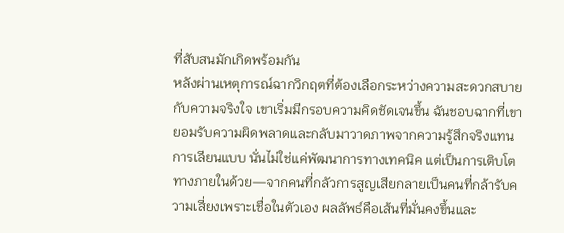ที่สับสนมักเกิดพร้อมกัน
หลังผ่านเหตุการณ์ฉากวิกฤตที่ต้องเลือกระหว่างความสะดวกสบายกับความจริงใจ เขาเริ่มมีกรอบความคิดชัดเจนขึ้น ฉันชอบฉากที่เขายอมรับความผิดพลาดและกลับมาวาดภาพจากความรู้สึกจริงแทนการเลียนแบบ นั่นไม่ใช่แค่พัฒนาการทางเทคนิค แต่เป็นการเติบโตทางภายในด้วย—จากคนที่กลัวการสูญเสียกลายเป็นคนที่กล้ารับความเสี่ยงเพราะเชื่อในตัวเอง ผลลัพธ์คือเส้นที่มั่นคงขึ้นและ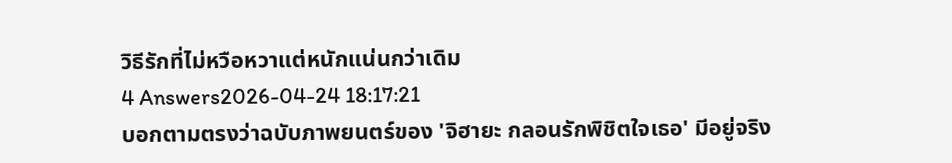วิธีรักที่ไม่หวือหวาแต่หนักแน่นกว่าเดิม
4 Answers2026-04-24 18:17:21
บอกตามตรงว่าฉบับภาพยนตร์ของ 'จิฮายะ กลอนรักพิชิตใจเธอ' มีอยู่จริง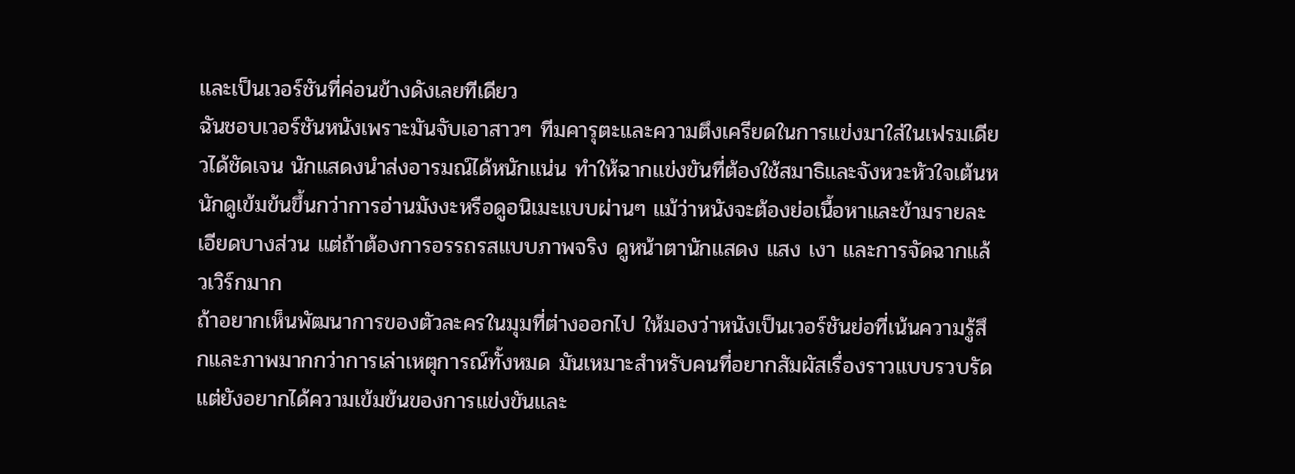และเป็นเวอร์ชันที่ค่อนข้างดังเลยทีเดียว
ฉันชอบเวอร์ชันหนังเพราะมันจับเอาสาวๆ ทีมคารุตะและความตึงเครียดในการแข่งมาใส่ในเฟรมเดียวได้ชัดเจน นักแสดงนำส่งอารมณ์ได้หนักแน่น ทำให้ฉากแข่งขันที่ต้องใช้สมาธิและจังหวะหัวใจเต้นหนักดูเข้มข้นขึ้นกว่าการอ่านมังงะหรือดูอนิเมะแบบผ่านๆ แม้ว่าหนังจะต้องย่อเนื้อหาและข้ามรายละเอียดบางส่วน แต่ถ้าต้องการอรรถรสแบบภาพจริง ดูหน้าตานักแสดง แสง เงา และการจัดฉากแล้วเวิร์กมาก
ถ้าอยากเห็นพัฒนาการของตัวละครในมุมที่ต่างออกไป ให้มองว่าหนังเป็นเวอร์ชันย่อที่เน้นความรู้สึกและภาพมากกว่าการเล่าเหตุการณ์ทั้งหมด มันเหมาะสำหรับคนที่อยากสัมผัสเรื่องราวแบบรวบรัดแต่ยังอยากได้ความเข้มข้นของการแข่งขันและ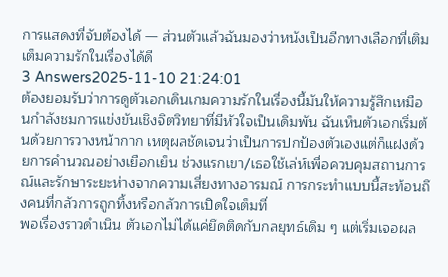การแสดงที่จับต้องได้ — ส่วนตัวแล้วฉันมองว่าหนังเป็นอีกทางเลือกที่เติมเต็มความรักในเรื่องได้ดี
3 Answers2025-11-10 21:24:01
ต้องยอมรับว่าการดูตัวเอกเดินเกมความรักในเรื่องนี้มันให้ความรู้สึกเหมือนกำลังชมการแข่งขันเชิงจิตวิทยาที่มีหัวใจเป็นเดิมพัน ฉันเห็นตัวเอกเริ่มต้นด้วยการวางหน้ากาก เหตุผลชัดเจนว่าเป็นการปกป้องตัวเองแต่ก็แฝงด้วยการคำนวณอย่างเยือกเย็น ช่วงแรกเขา/เธอใช้เล่ห์เพื่อควบคุมสถานการณ์และรักษาระยะห่างจากความเสี่ยงทางอารมณ์ การกระทำแบบนี้สะท้อนถึงคนที่กลัวการถูกทิ้งหรือกลัวการเปิดใจเต็มที่
พอเรื่องราวดำเนิน ตัวเอกไม่ได้แค่ยึดติดกับกลยุทธ์เดิม ๆ แต่เริ่มเจอผล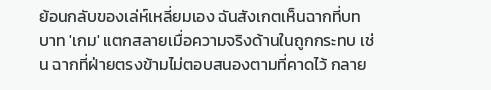ย้อนกลับของเล่ห์เหลี่ยมเอง ฉันสังเกตเห็นฉากที่บทบาท 'เกม' แตกสลายเมื่อความจริงด้านในถูกกระทบ เช่น ฉากที่ฝ่ายตรงข้ามไม่ตอบสนองตามที่คาดไว้ กลาย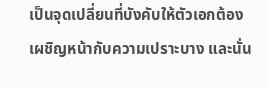เป็นจุดเปลี่ยนที่บังคับให้ตัวเอกต้องเผชิญหน้ากับความเปราะบาง และนั่น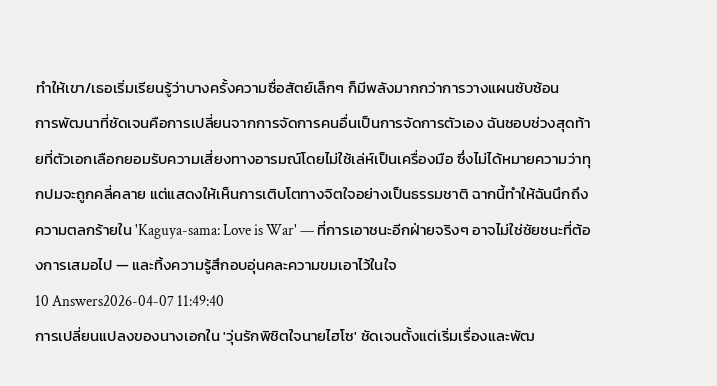ทำให้เขา/เธอเริ่มเรียนรู้ว่าบางครั้งความซื่อสัตย์เล็กๆ ก็มีพลังมากกว่าการวางแผนซับซ้อน
การพัฒนาที่ชัดเจนคือการเปลี่ยนจากการจัดการคนอื่นเป็นการจัดการตัวเอง ฉันชอบช่วงสุดท้ายที่ตัวเอกเลือกยอมรับความเสี่ยงทางอารมณ์โดยไม่ใช้เล่ห์เป็นเครื่องมือ ซึ่งไม่ได้หมายความว่าทุกปมจะถูกคลี่คลาย แต่แสดงให้เห็นการเติบโตทางจิตใจอย่างเป็นธรรมชาติ ฉากนี้ทำให้ฉันนึกถึงความตลกร้ายใน 'Kaguya-sama: Love is War' — ที่การเอาชนะอีกฝ่ายจริงๆ อาจไม่ใช่ชัยชนะที่ต้องการเสมอไป — และทิ้งความรู้สึกอบอุ่นคละความขมเอาไว้ในใจ
10 Answers2026-04-07 11:49:40
การเปลี่ยนแปลงของนางเอกใน 'วุ่นรักพิชิตใจนายไฮโซ' ชัดเจนตั้งแต่เริ่มเรื่องและพัฒ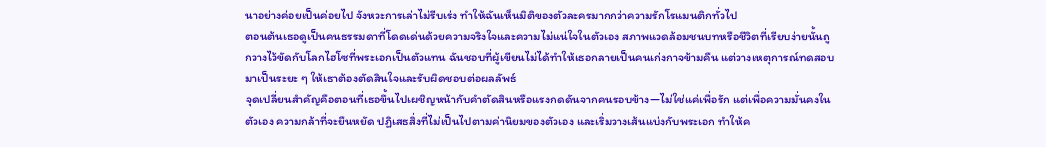นาอย่างค่อยเป็นค่อยไป จังหวะการเล่าไม่รีบเร่ง ทำให้ฉันเห็นมิติของตัวละครมากกว่าความรักโรแมนติกทั่วไป
ตอนต้นเธอดูเป็นคนธรรมดาที่โดดเด่นด้วยความจริงใจและความไม่แน่ใจในตัวเอง สภาพแวดล้อมชนบทหรือชีวิตที่เรียบง่ายนั้นถูกวางไว้ขัดกับโลกไฮโซที่พระเอกเป็นตัวแทน ฉันชอบที่ผู้เขียนไม่ได้ทำให้เธอกลายเป็นคนเก่งกาจข้ามคืน แต่วางเหตุการณ์ทดสอบมาเป็นระยะ ๆ ให้เธาต้องตัดสินใจและรับผิดชอบต่อผลลัพธ์
จุดเปลี่ยนสำคัญคือตอนที่เธอขึ้นไปเผชิญหน้ากับคำตัดสินหรือแรงกดดันจากคนรอบข้าง—ไม่ใช่แค่เพื่อรัก แต่เพื่อความมั่นคงในตัวเอง ความกล้าที่จะยืนหยัด ปฏิเสธสิ่งที่ไม่เป็นไปตามค่านิยมของตัวเอง และเริ่มวางเส้นแบ่งกับพระเอก ทำให้ค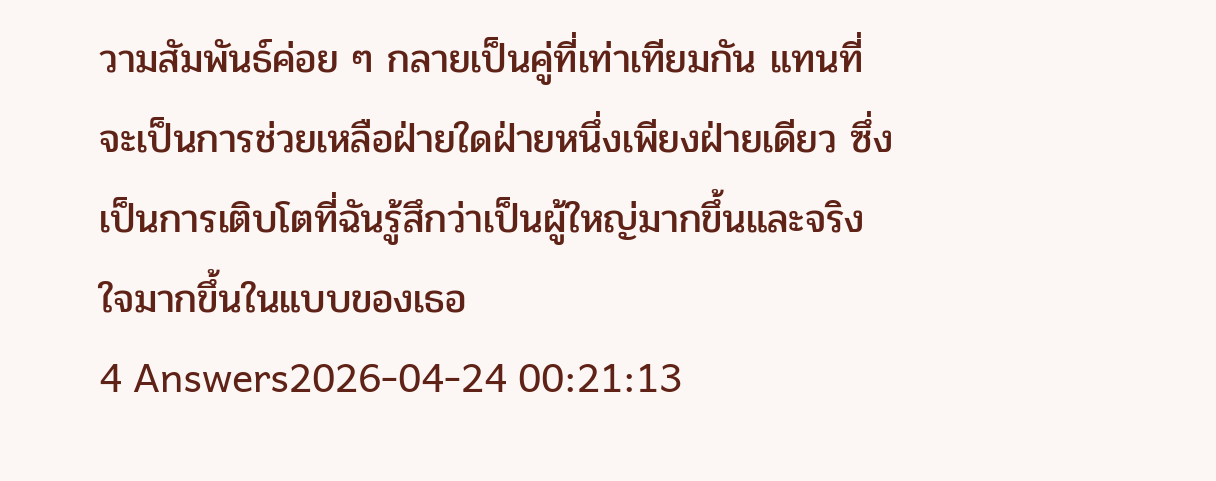วามสัมพันธ์ค่อย ๆ กลายเป็นคู่ที่เท่าเทียมกัน แทนที่จะเป็นการช่วยเหลือฝ่ายใดฝ่ายหนึ่งเพียงฝ่ายเดียว ซึ่งเป็นการเติบโตที่ฉันรู้สึกว่าเป็นผู้ใหญ่มากขึ้นและจริงใจมากขึ้นในแบบของเธอ
4 Answers2026-04-24 00:21:13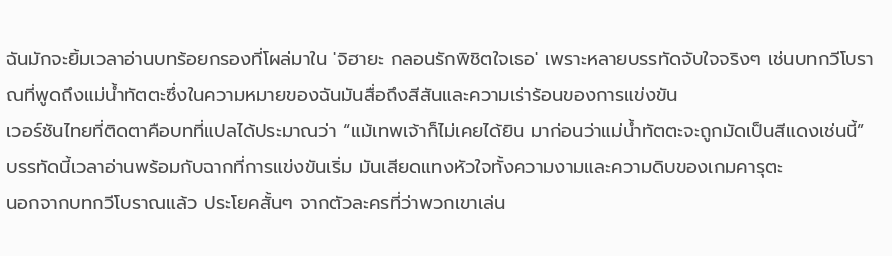ฉันมักจะยิ้มเวลาอ่านบทร้อยกรองที่โผล่มาใน 'จิฮายะ กลอนรักพิชิตใจเธอ' เพราะหลายบรรทัดจับใจจริงๆ เช่นบทกวีโบราณที่พูดถึงแม่น้ำทัตตะซึ่งในความหมายของฉันมันสื่อถึงสีสันและความเร่าร้อนของการแข่งขัน
เวอร์ชันไทยที่ติดตาคือบทที่แปลได้ประมาณว่า “แม้เทพเจ้าก็ไม่เคยได้ยิน มาก่อนว่าแม่น้ำทัตตะจะถูกมัดเป็นสีแดงเช่นนี้” บรรทัดนี้เวลาอ่านพร้อมกับฉากที่การแข่งขันเริ่ม มันเสียดแทงหัวใจทั้งความงามและความดิบของเกมคารุตะ
นอกจากบทกวีโบราณแล้ว ประโยคสั้นๆ จากตัวละครที่ว่าพวกเขาเล่น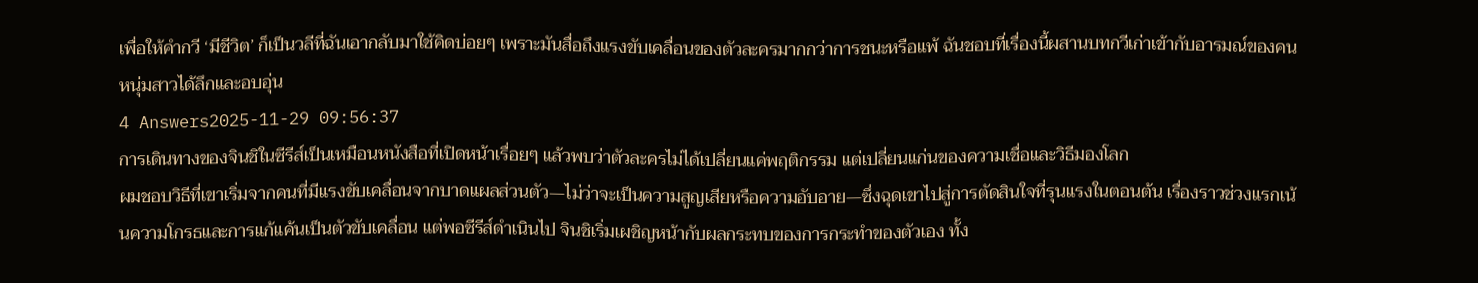เพื่อให้คำกวี ‘มีชีวิต’ ก็เป็นวลีที่ฉันเอากลับมาใช้คิดบ่อยๆ เพราะมันสื่อถึงแรงขับเคลื่อนของตัวละครมากกว่าการชนะหรือแพ้ ฉันชอบที่เรื่องนี้ผสานบทกวีเก่าเข้ากับอารมณ์ของคนหนุ่มสาวได้ลึกและอบอุ่น
4 Answers2025-11-29 09:56:37
การเดินทางของจินชิในซีรีส์เป็นเหมือนหนังสือที่เปิดหน้าเรื่อยๆ แล้วพบว่าตัวละครไม่ได้เปลี่ยนแค่พฤติกรรม แต่เปลี่ยนแก่นของความเชื่อและวิธีมองโลก
ผมชอบวิธีที่เขาเริ่มจากคนที่มีแรงขับเคลื่อนจากบาดแผลส่วนตัว—ไม่ว่าจะเป็นความสูญเสียหรือความอับอาย—ซึ่งฉุดเขาไปสู่การตัดสินใจที่รุนแรงในตอนต้น เรื่องราวช่วงแรกเน้นความโกรธและการแก้แค้นเป็นตัวขับเคลื่อน แต่พอซีรีส์ดำเนินไป จินชิเริ่มเผชิญหน้ากับผลกระทบของการกระทำของตัวเอง ทั้ง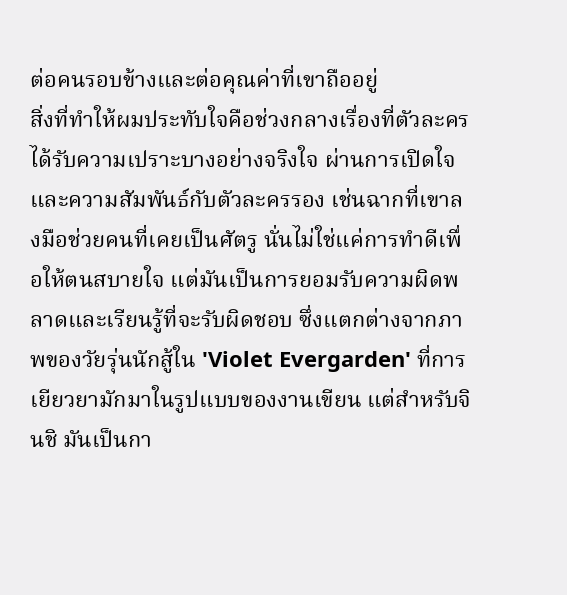ต่อคนรอบข้างและต่อคุณค่าที่เขาถืออยู่
สิ่งที่ทำให้ผมประทับใจคือช่วงกลางเรื่องที่ตัวละครได้รับความเปราะบางอย่างจริงใจ ผ่านการเปิดใจและความสัมพันธ์กับตัวละครรอง เช่นฉากที่เขาลงมือช่วยคนที่เคยเป็นศัตรู นั่นไม่ใช่แค่การทำดีเพื่อให้ตนสบายใจ แต่มันเป็นการยอมรับความผิดพลาดและเรียนรู้ที่จะรับผิดชอบ ซึ่งแตกต่างจากภาพของวัยรุ่นนักสู้ใน 'Violet Evergarden' ที่การเยียวยามักมาในรูปแบบของงานเขียน แต่สำหรับจินชิ มันเป็นกา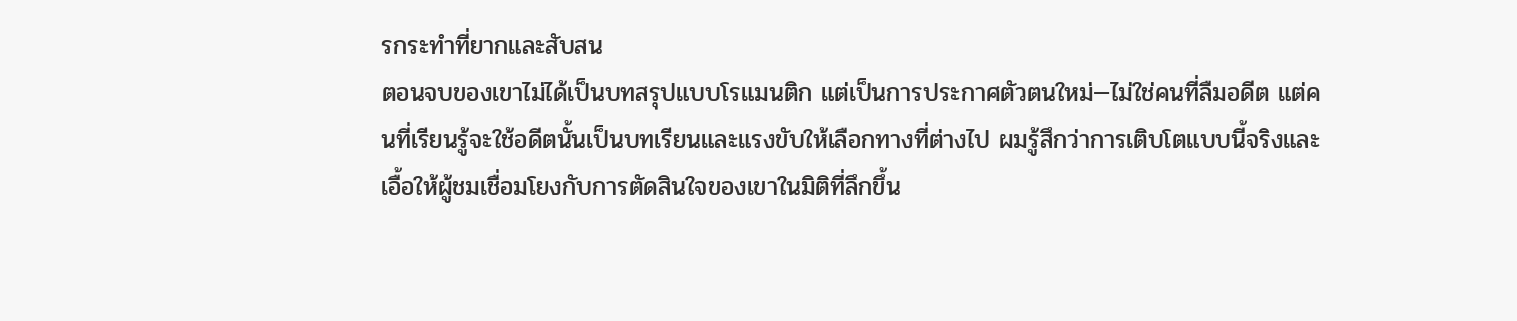รกระทำที่ยากและสับสน
ตอนจบของเขาไม่ได้เป็นบทสรุปแบบโรแมนติก แต่เป็นการประกาศตัวตนใหม่—ไม่ใช่คนที่ลืมอดีต แต่คนที่เรียนรู้จะใช้อดีตนั้นเป็นบทเรียนและแรงขับให้เลือกทางที่ต่างไป ผมรู้สึกว่าการเติบโตแบบนี้จริงและเอื้อให้ผู้ชมเชื่อมโยงกับการตัดสินใจของเขาในมิติที่ลึกขึ้น